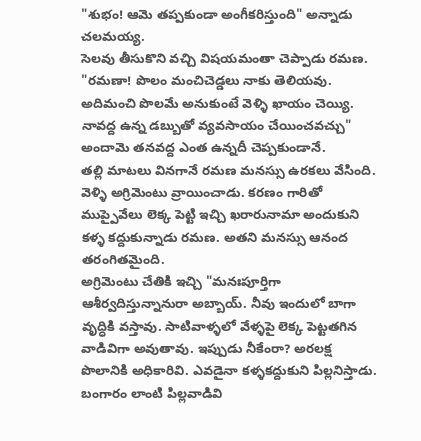"శుభం! ఆమె తప్పకుండా అంగీకరిస్తుంది" అన్నాడు చలమయ్య.
సెలవు తీసుకొని వచ్చి విషయమంతా చెప్పాడు రమణ.
"రమణా! పొలం మంచిచెడ్డలు నాకు తెలియవు. అదిమంచి పొలమే అనుకుంటే వెళ్ళి ఖాయం చెయ్యి. నావద్ద ఉన్న డబ్బుతో వ్యవసాయం చేయించవచ్చు" అందామె తనవద్ద ఎంత ఉన్నదీ చెప్పకుండానే.
తల్లి మాటలు వినగానే రమణ మనస్సు ఉరకలు వేసింది.
వెళ్ళి అగ్రిమెంటు వ్రాయించాడు. కరణం గారితో ముప్పైవేలు లెక్క పెట్టి ఇచ్చి ఖరారునామా అందుకుని కళ్ళ కద్దుకున్నాడు రమణ. అతని మనస్సు ఆనంద తరంగితమైంది.
అగ్రిమెంటు చేతికి ఇచ్చి "మనఃపూర్తిగా ఆశీర్వదిస్తున్నానురా అబ్బాయ్. నీవు ఇందులో బాగా వృద్ధికి వస్తావు. సాటివాళ్ళలో వేళ్ళపై లెక్క పెట్టతగిన వాడివిగా అవుతావు. ఇప్పుడు నీకేంరా? అరలక్ష పొలానికి అధికారివి. ఎవడైనా కళ్ళకద్దుకుని పిల్లనిస్తాడు. బంగారం లాంటి పిల్లవాడివి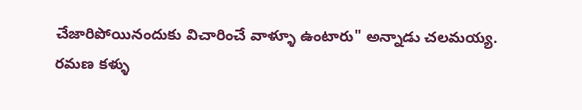చేజారిపోయినందుకు విచారించే వాళ్ళూ ఉంటారు" అన్నాడు చలమయ్య.
రమణ కళ్ళు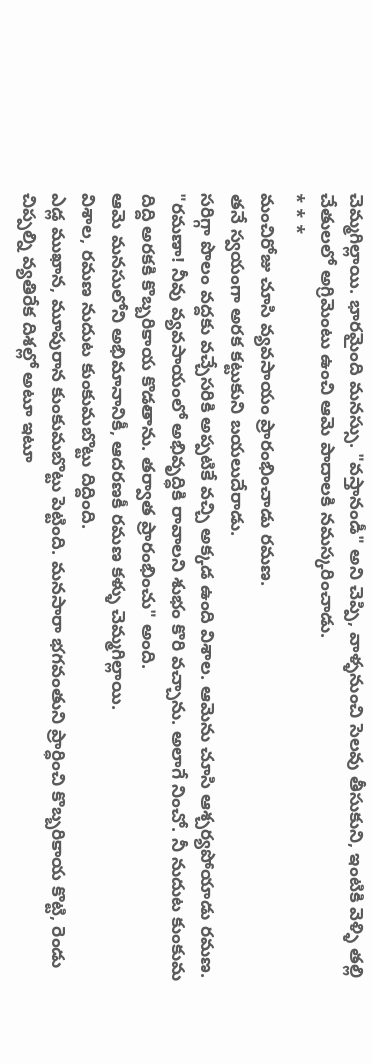చెమ్మగిల్లాయి. భారమైంది మనస్సు. "వస్తానండీ" అని చెప్పి, వాళ్ళనుంచి సెలవు తీసుకుని, ఇంటికి వెళ్ళి తల్లి చేతులలో అగ్రిమెంటు ఉంచి ఆమె పాదాలకి నమస్కరించాడు.
* * *
మంచిరోజు చూసి వ్యవసాయం ప్రారంభించాడు రమణ.
తనే స్వయంగా అరక కట్టుకుని బయలుదేరాడు.
సరిగ్గా పొలం వద్దకు వచ్చేసరికి అప్పటికే వచ్చి అక్కడ ఉంది విశాల. ఆమెను చూసి ఆశ్చర్యపోయాడు రమణ.
"రమణా! నీవు వ్యవసాయంలో అభివృద్ధికి రావాలని శుభం కొరి వచ్చాను. అలాగే నించో. నీ నుదుట కుంకుమ దిద్ది అరకకి కొబ్బరికాయ కొడతాను. తర్వాత ప్రారంభించు" అంది.
ఆమె మనసులోని అభిమానానికీ, ఆదరణకీ రమణ కళ్ళు చెమ్మగిల్లాయి.
విశాల, రమణ నుదుట కుంకుమబొట్టు దిద్దింది.
ఎడ్ల ముఖాన, మూపురాన కుంకుమబొట్టు పెట్టింది. మనసారా భగవంతుని ప్రార్ధించి కొబ్బరికాయ కొట్టి, రెండు చిప్పల్ని వ్యతిరేక దిశల్లో అటూ ఇటూ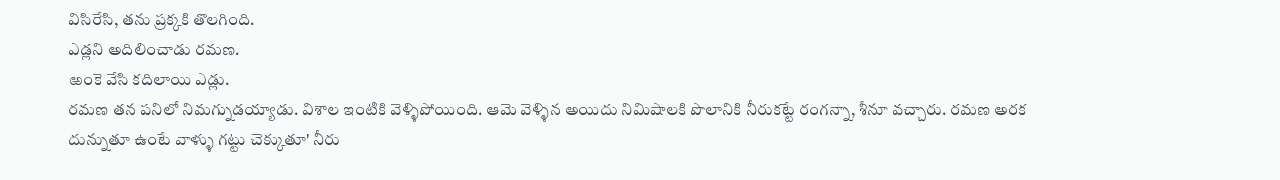విసిరేసి, తను ప్రక్కకి తొలగింది.
ఎడ్లని అదిలించాడు రమణ.
ఱంకె వేసి కదిలాయి ఎడ్లు.
రమణ తన పనిలో నిమగ్నుడయ్యాడు. విశాల ఇంటికి వెళ్ళిపోయింది. ఆమె వెళ్ళిన అయిదు నిమిషాలకి పొలానికి నీరుకట్టే రంగన్నా, శీనూ వచ్చారు. రమణ అరక దున్నుతూ ఉంటే వాళ్ళు గట్టు చెక్కుతూ' నీరు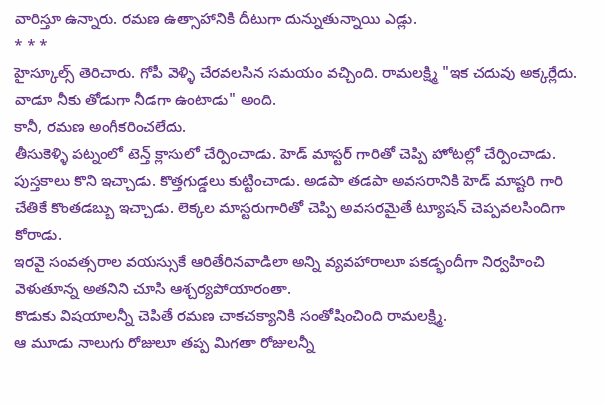వారిస్తూ ఉన్నారు. రమణ ఉత్సాహానికి దీటుగా దున్నుతున్నాయి ఎడ్లు.
* * *
హైస్కూల్స్ తెరిచారు. గోపీ వెళ్ళి చేరవలసిన సమయం వచ్చింది. రామలక్ష్మి "ఇక చదువు అక్కర్లేదు. వాడూ నీకు తోడుగా నీడగా ఉంటాడు" అంది.
కానీ, రమణ అంగీకరించలేదు.
తీసుకెళ్ళి పట్నంలో టెన్త్ క్లాసులో చేర్పించాడు. హెడ్ మాస్టర్ గారితో చెప్పి హోటల్లో చేర్పించాడు. పుస్తకాలు కొని ఇచ్చాడు. కొత్తగుడ్డలు కుట్టించాడు. అడపా తడపా అవసరానికి హెడ్ మాష్టరి గారి చేతికే కొంతడబ్బు ఇచ్చాడు. లెక్కల మాస్టరుగారితో చెప్పి అవసరమైతే ట్యూషన్ చెప్పవలసిందిగా కోరాడు.
ఇరవై సంవత్సరాల వయస్సుకే ఆరితేరినవాడిలా అన్ని వ్యవహారాలూ పకడ్భందీగా నిర్వహించి వెళుతూన్న అతనిని చూసి ఆశ్చర్యపోయారంతా.
కొడుకు విషయాలన్నీ చెపితే రమణ చాకచక్యానికి సంతోషించింది రామలక్ష్మి.
ఆ మూడు నాలుగు రోజులూ తప్ప మిగతా రోజులన్నీ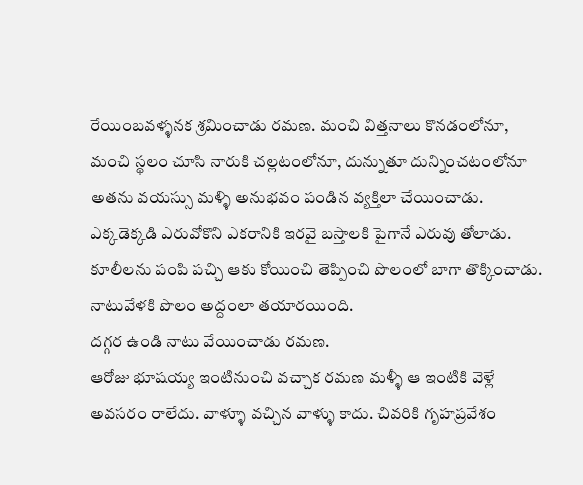రేయింబవళ్ళనక శ్రమించాడు రమణ. మంచి విత్తనాలు కొనడంలోనూ, మంచి స్థలం చూసి నారుకి చల్లటంలోనూ, దున్నుతూ దున్నించటంలోనూ అతను వయస్సు మళ్ళి అనుభవం పండిన వ్యక్తిలా చేయించాడు. ఎక్కడెక్కడి ఎరువోకొని ఎకరానికి ఇరవై బస్తాలకి పైగానే ఎరువు తోలాడు. కూలీలను పంపి పచ్చి ఆకు కోయించి తెప్పించి పొలంలో బాగా తొక్కించాడు.
నాటువేళకి పొలం అద్దంలా తయారయింది.
దగ్గర ఉండి నాటు వేయించాడు రమణ.
ఆరోజు భూషయ్య ఇంటినుంచి వచ్చాక రమణ మళ్ళీ ఆ ఇంటికి వెళ్లే అవసరం రాలేదు. వాళ్ళూ వచ్చిన వాళ్ళు కాదు. చివరికి గృహప్రవేశం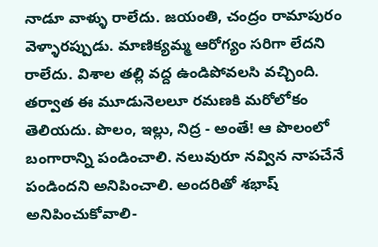నాడూ వాళ్ళు రాలేదు. జయంతి, చంద్రం రామాపురం వెళ్ళారప్పుడు. మాణిక్యమ్మ ఆరోగ్యం సరిగా లేదని రాలేదు. విశాల తల్లి వద్ద ఉండిపోవలసి వచ్చింది.
తర్వాత ఈ మూడునెలలూ రమణకి మరోలోకం తెలియదు. పొలం, ఇల్లు, నిద్ర - అంతే! ఆ పొలంలో బంగారాన్ని పండించాలి. నలువురూ నవ్విన నాపచేనే పండిందని అనిపించాలి. అందరితో శభాష్ అనిపించుకోవాలి-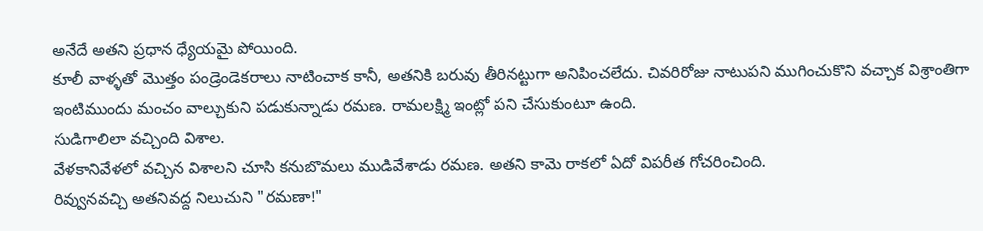అనేదే అతని ప్రధాన ధ్యేయమై పోయింది.
కూలీ వాళ్ళతో మొత్తం పండ్రెండెకరాలు నాటించాక కానీ, అతనికి బరువు తీరినట్టుగా అనిపించలేదు. చివరిరోజు నాటుపని ముగించుకొని వచ్చాక విశ్రాంతిగా ఇంటిముందు మంచం వాల్చుకుని పడుకున్నాడు రమణ. రామలక్ష్మి ఇంట్లో పని చేసుకుంటూ ఉంది.
సుడిగాలిలా వచ్చింది విశాల.
వేళకానివేళలో వచ్చిన విశాలని చూసి కనుబొమలు ముడివేశాడు రమణ. అతని కామె రాకలో ఏదో విపరీత గోచరించింది.
రివ్వునవచ్చి అతనివద్ద నిలుచుని "రమణా!"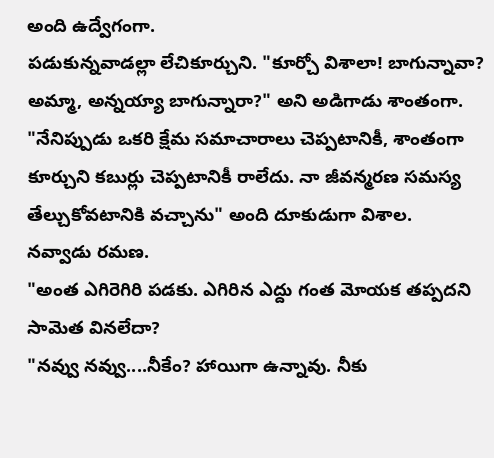అంది ఉద్వేగంగా.
పడుకున్నవాడల్లా లేచికూర్చుని. "కూర్చో విశాలా! బాగున్నావా? అమ్మా, అన్నయ్యా బాగున్నారా?" అని అడిగాడు శాంతంగా.
"నేనిప్పుడు ఒకరి క్షేమ సమాచారాలు చెప్పటానికీ, శాంతంగా కూర్చుని కబుర్లు చెప్పటానికీ రాలేదు. నా జీవన్మరణ సమస్య తేల్చుకోవటానికి వచ్చాను" అంది దూకుడుగా విశాల.
నవ్వాడు రమణ.
"అంత ఎగిరెగిరి పడకు. ఎగిరిన ఎద్దు గంత మోయక తప్పదని సామెత వినలేదా?
"నవ్వు నవ్వు....నీకేం? హాయిగా ఉన్నావు. నీకు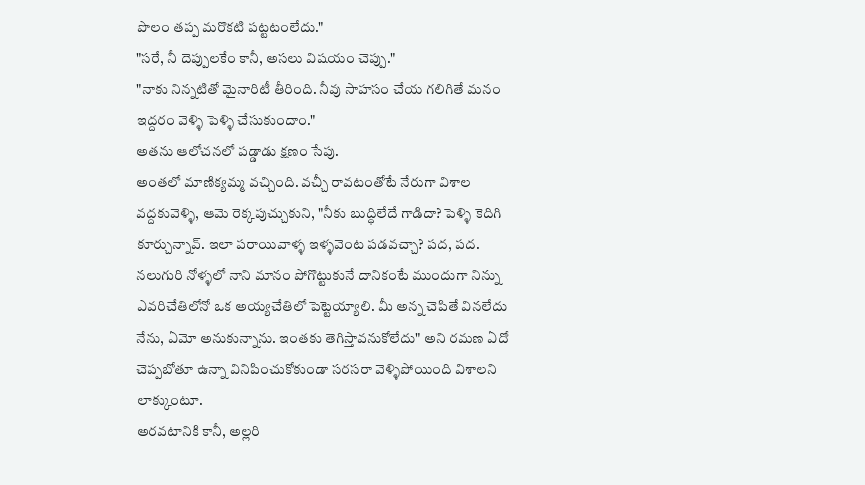పొలం తప్ప మరొకటి పట్టటంలేదు."
"సరే, నీ దెప్పులకేం కానీ, అసలు విషయం చెప్పు."
"నాకు నిన్నటితో మైనారిటీ తీరింది. నీవు సాహసం చేయ గలిగితే మనం ఇద్దరం వెళ్ళి పెళ్ళి చేసుకుందాం."
అతను ఆలోచనలో పడ్డాడు క్షణం సేపు.
అంతలో మాణిక్యమ్మ వచ్చింది. వచ్చీ రావటంతోటే నేరుగా విశాల వద్దకువెళ్ళి, ఆమె రెక్కపుచ్చుకుని, "నీకు బుద్ధిలేదే గాడిదా? పెళ్ళి కెదిగి కూర్చున్నావ్. ఇలా పరాయివాళ్ళ ఇళ్ళవెంట పడవచ్చా? పద, పద. నలుగురి నోళ్ళలో నాని మానం పోగొట్టుకునే దానికంటే ముందుగా నిన్ను ఎవరిచేతిలోనో ఒక అయ్యచేతిలో పెట్టెయ్యాలి. మీ అన్న చెపితే వినలేదు నేను, ఏమో అనుకున్నాను. ఇంతకు తెగిస్తావనుకోలేదు" అని రమణ ఏదో చెప్పబోతూ ఉన్నా వినిపించుకోకుండా సరసరా వెళ్ళిపోయింది విశాలని లాక్కుంటూ.
అరవటానికి కానీ, అల్లరి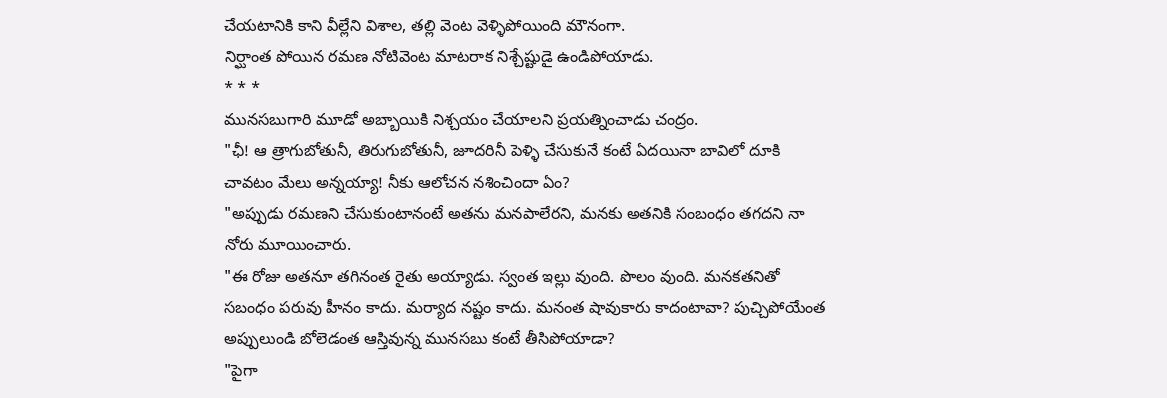చేయటానికి కాని వీల్లేని విశాల, తల్లి వెంట వెళ్ళిపోయింది మౌనంగా.
నిర్ఘాంత పోయిన రమణ నోటివెంట మాటరాక నిశ్చేష్టుడై ఉండిపోయాడు.
* * *
మునసబుగారి మూడో అబ్బాయికి నిశ్చయం చేయాలని ప్రయత్నించాడు చంద్రం.
"ఛీ! ఆ త్రాగుబోతునీ, తిరుగుబోతునీ, జూదరినీ పెళ్ళి చేసుకునే కంటే ఏదయినా బావిలో దూకి చావటం మేలు అన్నయ్యా! నీకు ఆలోచన నశించిందా ఏం?
"అప్పుడు రమణని చేసుకుంటానంటే అతను మనపాలేరని, మనకు అతనికి సంబంధం తగదని నా నోరు మూయించారు.
"ఈ రోజు అతనూ తగినంత రైతు అయ్యాడు. స్వంత ఇల్లు వుంది. పొలం వుంది. మనకతనితో సబంధం పరువు హీనం కాదు. మర్యాద నష్టం కాదు. మనంత షావుకారు కాదంటావా? పుచ్చిపోయేంత అప్పులుండి బోలెడంత ఆస్తివున్న మునసబు కంటే తీసిపోయాడా?
"పైగా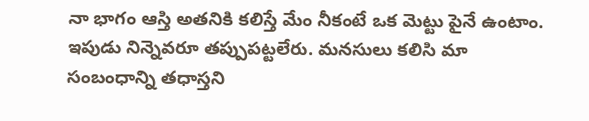నా భాగం ఆస్తి అతనికి కలిస్తే మేం నీకంటే ఒక మెట్టు పైనే ఉంటాం. ఇపుడు నిన్నెవరూ తప్పుపట్టలేరు. మనసులు కలిసి మా సంబంధాన్ని తధాస్తని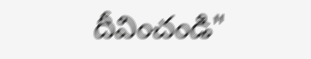దీవించండి"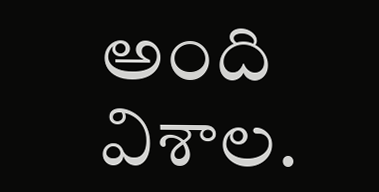అంది విశాల.